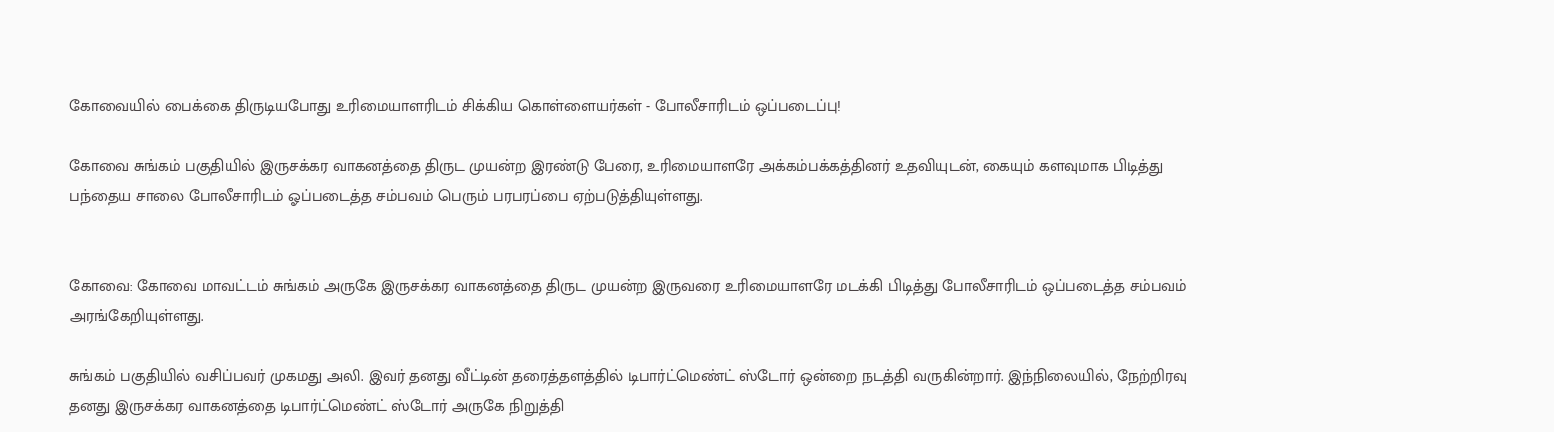கோவையில் பைக்கை திருடியபோது உரிமையாளரிடம் சிக்கிய கொள்ளையர்கள் - போலீசாரிடம் ஒப்படைப்பு!

கோவை சுங்கம் பகுதியில் இருசக்கர வாகனத்தை திருட முயன்ற இரண்டு பேரை, உரிமையாளரே அக்கம்பக்கத்தினர் உதவியுடன், கையும் களவுமாக பிடித்து பந்தைய சாலை போலீசாரிடம் ஓப்படைத்த சம்பவம் பெரும் பரபரப்பை ஏற்படுத்தியுள்ளது.


கோவை: கோவை மாவட்டம் சுங்கம் அருகே இருசக்கர வாகனத்தை திருட முயன்ற இருவரை உரிமையாளரே மடக்கி பிடித்து போலீசாரிடம் ஒப்படைத்த சம்பவம் அரங்கேறியுள்ளது.

சுங்கம் பகுதியில் வசிப்பவர் முகமது அலி. இவர் தனது வீட்டின் தரைத்தளத்தில் டிபார்ட்மெண்ட் ஸ்டோர் ஒன்றை நடத்தி வருகின்றார். இந்நிலையில், நேற்றிரவு தனது இருசக்கர வாகனத்தை டிபார்ட்மெண்ட் ஸ்டோர் அருகே நிறுத்தி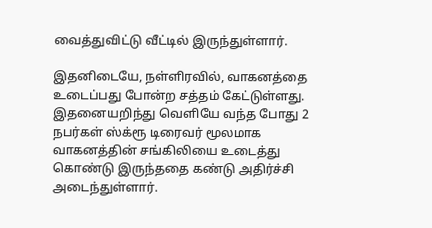வைத்துவிட்டு வீட்டில் இருந்துள்ளார்.

இதனிடையே, நள்ளிரவில், வாகனத்தை உடைப்பது போன்ற சத்தம் கேட்டுள்ளது. இதனையறிந்து வெளியே வந்த போது 2 நபர்கள் ஸ்க்ரூ டிரைவர் மூலமாக வாகனத்தின் சங்கிலியை உடைத்து கொண்டு இருந்ததை கண்டு அதிர்ச்சி அடைந்துள்ளார்.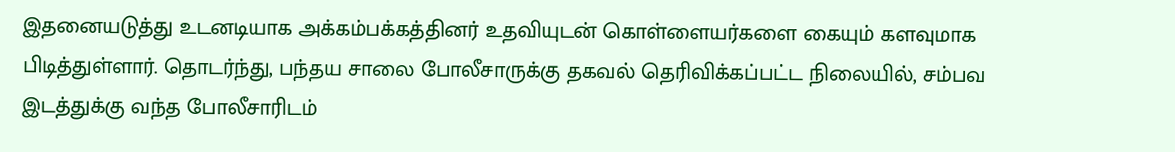இதனையடுத்து உடனடியாக அக்கம்பக்கத்தினர் உதவியுடன் கொள்ளையர்களை கையும் களவுமாக பிடித்துள்ளார். தொடர்ந்து, பந்தய சாலை போலீசாருக்கு தகவல் தெரிவிக்கப்பட்ட நிலையில், சம்பவ இடத்துக்கு வந்த போலீசாரிடம்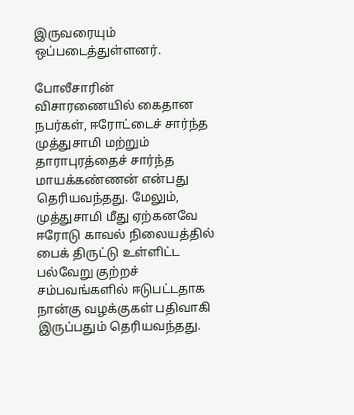இருவரையும் ஒப்படைத்துள்ளனர்.

போலீசாரின் விசாரணையில் கைதான நபர்கள், ஈரோட்டைச் சார்ந்த முத்துசாமி மற்றும் தாராபுரத்தைச் சார்ந்த மாயக்கண்ணன் என்பது தெரியவந்தது. மேலும், முத்துசாமி மீது ஏற்கனவே ஈரோடு காவல் நிலையத்தில் பைக் திருட்டு உள்ளிட்ட பல்வேறு குற்றச் சம்பவங்களில் ஈடுபட்டதாக நான்கு வழக்குகள் பதிவாகி இருப்பதும் தெரியவந்தது.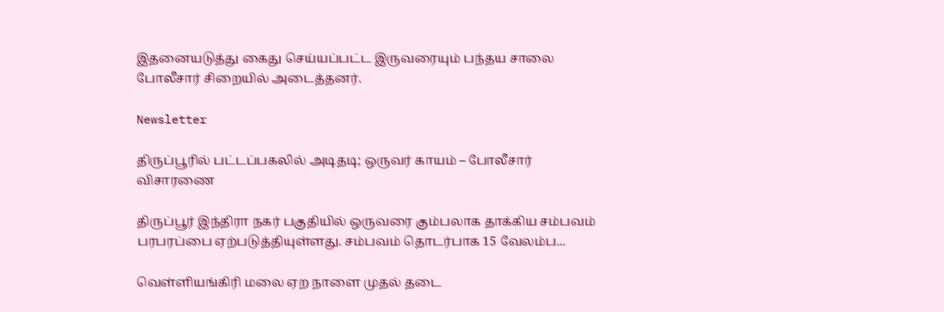இதனையடுத்து கைது செய்யப்பட்ட இருவரையும் பந்தய சாலை போலீசார் சிறையில் அடைத்தனர்.

Newsletter

திருப்பூரில் பட்டப்பகலில் அடிதடி; ஒருவர் காயம் – போலீசார் விசாரணை

திருப்பூர் இந்திரா நகர் பகுதியில் ஒருவரை கும்பலாக தாக்கிய சம்பவம் பரபரப்பை ஏற்படுத்தியுள்ளது. சம்பவம் தொடர்பாக 15 வேலம்ப...

வெள்ளியங்கிரி மலை ஏற நாளை முதல் தடை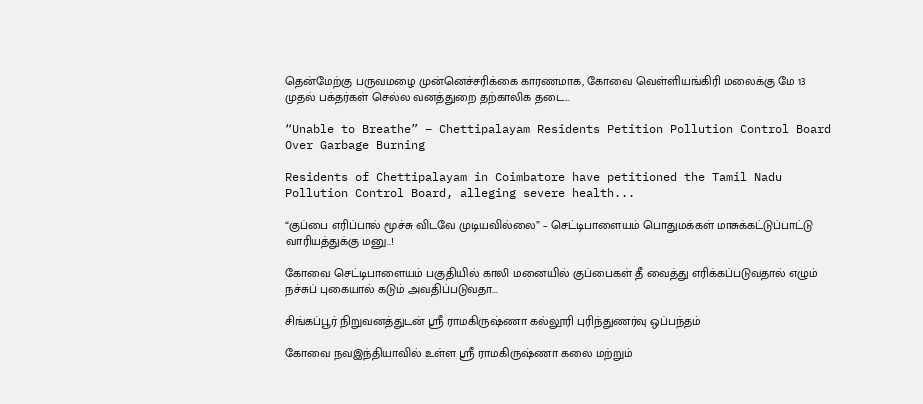தென்மேற்கு பருவமழை முன்னெச்சரிக்கை காரணமாக, கோவை வெள்ளியங்கிரி மலைக்கு மே 13 முதல் பக்தர்கள் செல்ல வனத்துறை தற்காலிக தடை...

“Unable to Breathe” – Chettipalayam Residents Petition Pollution Control Board Over Garbage Burning

Residents of Chettipalayam in Coimbatore have petitioned the Tamil Nadu Pollution Control Board, alleging severe health...

“குப்பை எரிப்பால் மூச்சு விடவே முடியவில்லை” – செட்டிபாளையம் பொதுமக்கள் மாசுக்கட்டுப்பாட்டு வாரியத்துக்கு மனு..!

கோவை செட்டிபாளையம் பகுதியில் காலி மனையில் குப்பைகள் தீ வைத்து எரிக்கப்படுவதால் எழும் நச்சுப் புகையால் கடும் அவதிப்படுவதா...

சிங்கப்பூர் நிறுவனத்துடன் ஸ்ரீ ராமகிருஷ்ணா கல்லூரி புரிந்துணர்வு ஒப்பந்தம்

கோவை நவஇந்தியாவில் உள்ள ஸ்ரீ ராமகிருஷ்ணா கலை மற்றும்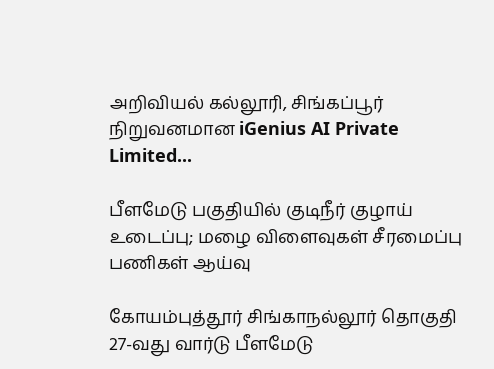அறிவியல் கல்லூரி, சிங்கப்பூர் நிறுவனமான iGenius AI Private Limited...

பீளமேடு பகுதியில் குடிநீர் குழாய் உடைப்பு; மழை விளைவுகள் சீரமைப்பு பணிகள் ஆய்வு

கோயம்புத்தூர் சிங்காநல்லூர் தொகுதி 27-வது வார்டு பீளமேடு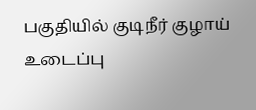பகுதியில் குடிநீர் குழாய் உடைப்பு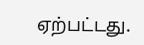ஏற்பட்டது.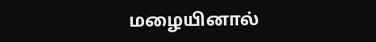மழையினால்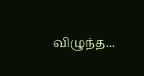விழுந்த...